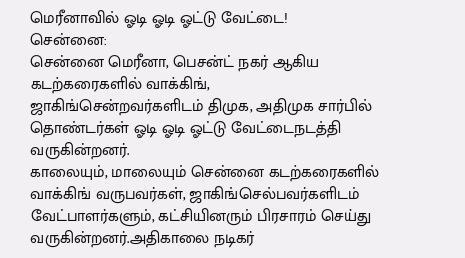மெரீனாவில் ஓடி ஓடி ஓட்டு வேட்டை!
சென்னை:
சென்னை மெரீனா, பெசன்ட் நகர் ஆகிய கடற்கரைகளில் வாக்கிங், ஜாகிங்சென்றவர்களிடம் திமுக, அதிமுக சார்பில் தொண்டர்கள் ஓடி ஓடி ஓட்டு வேட்டைநடத்தி வருகின்றனர்.
காலையும், மாலையும் சென்னை கடற்கரைகளில் வாக்கிங் வருபவர்கள், ஜாகிங்செல்பவர்களிடம் வேட்பாளர்களும், கட்சியினரும் பிரசாரம் செய்து வருகின்றனர்.அதிகாலை நடிகர்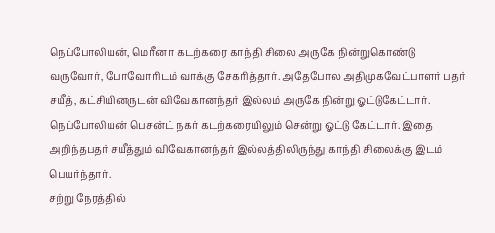நெப்போலியன், மெரீனா கடற்கரை காந்தி சிலை அருகே நின்றுகொண்டு வருவோர், போவோரிடம் வாக்கு சேகரித்தார். அதேபோல அதிமுகவேட்பாளர் பதர் சயீத், கட்சியினருடன் விவேகானந்தர் இல்லம் அருகே நின்று ஓட்டுகேட்டார்.
நெப்போலியன் பெசன்ட் நகர் கடற்கரையிலும் சென்று ஓட்டு கேட்டார். இதை அறிந்தபதர் சயீத்தும் விவேகானந்தர் இல்லத்திலிருந்து காந்தி சிலைக்கு இடம் பெயர்ந்தார்.
சற்று நேரத்தில்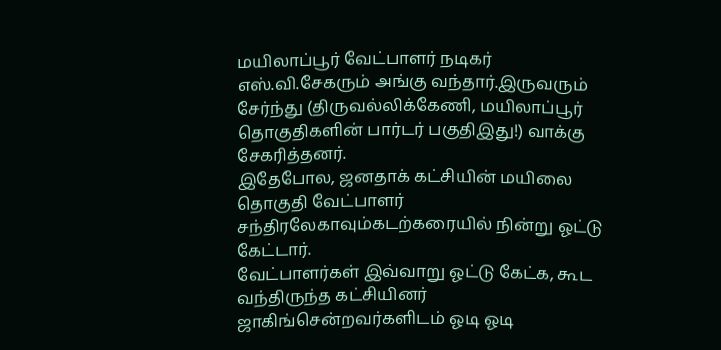மயிலாப்பூர் வேட்பாளர் நடிகர் எஸ்.வி.சேகரும் அங்கு வந்தார்.இருவரும் சேர்ந்து (திருவல்லிக்கேணி, மயிலாப்பூர் தொகுதிகளின் பார்டர் பகுதிஇது!) வாக்கு சேகரித்தனர்.
இதேபோல, ஜனதாக் கட்சியின் மயிலை தொகுதி வேட்பாளர் சந்திரலேகாவும்கடற்கரையில் நின்று ஓட்டு கேட்டார்.
வேட்பாளர்கள் இவ்வாறு ஓட்டு கேட்க, கூட வந்திருந்த கட்சியினர் ஜாகிங்சென்றவர்களிடம் ஓடி ஓடி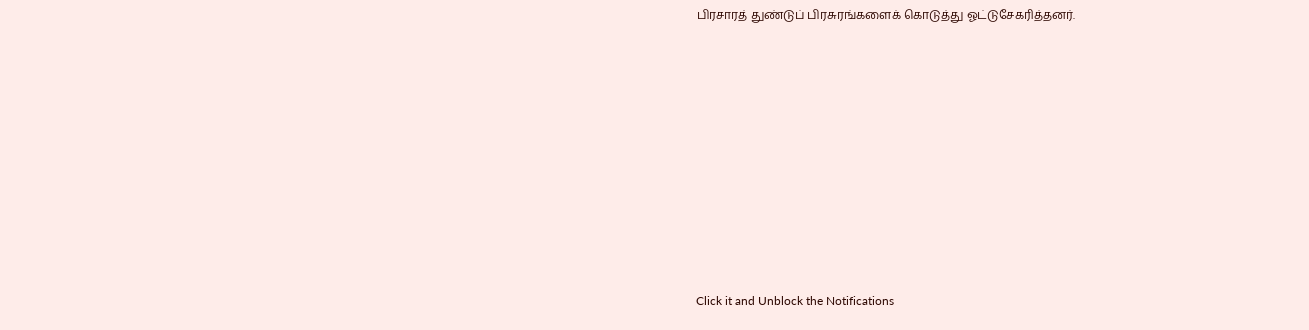பிரசாரத் துண்டுப் பிரசுரங்களைக் கொடுத்து ஓட்டுசேகரித்தனர்.












Click it and Unblock the Notifications